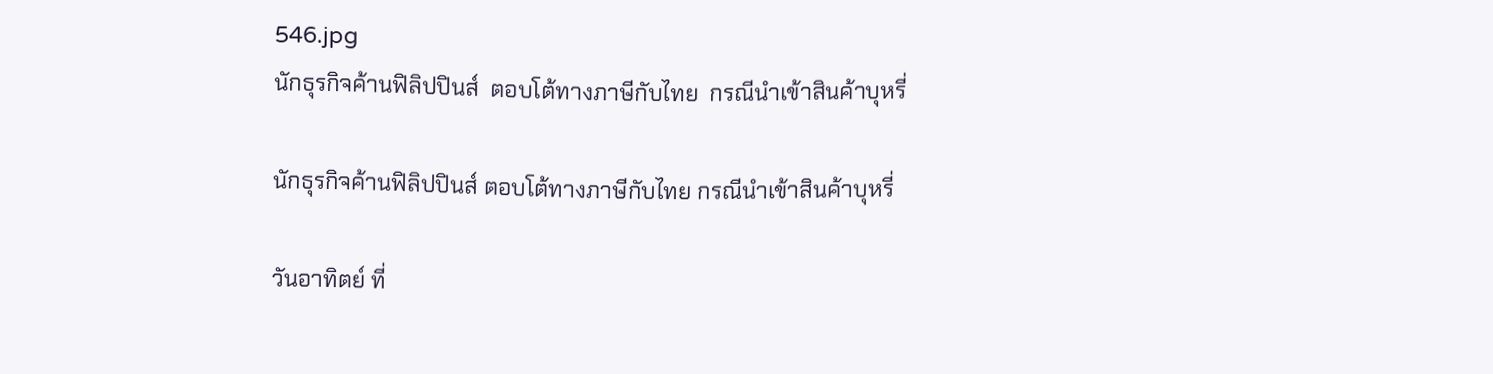546.jpg
นักธุรกิจค้านฟิลิปปินส์  ตอบโต้ทางภาษีกับไทย  กรณีนำเข้าสินค้าบุหรี่

นักธุรกิจค้านฟิลิปปินส์ ตอบโต้ทางภาษีกับไทย กรณีนำเข้าสินค้าบุหรี่

วันอาทิตย์ ที่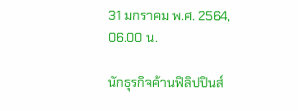31 มกราคม พ.ศ. 2564, 06.00 น.

นักธุรกิจค้านฟิลิปปินส์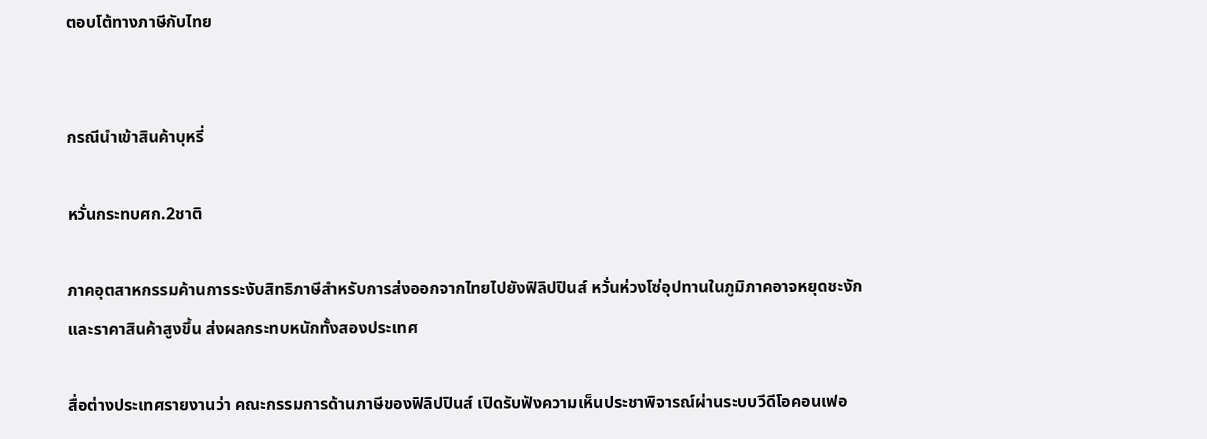ตอบโต้ทางภาษีกับไทย


กรณีนำเข้าสินค้าบุหรี่

หวั่นกระทบศก.2ชาติ

ภาคอุตสาหกรรมค้านการระงับสิทธิภาษีสำหรับการส่งออกจากไทยไปยังฟิลิปปินส์ หวั่นห่วงโซ่อุปทานในภูมิภาคอาจหยุดชะงักและราคาสินค้าสูงขึ้น ส่งผลกระทบหนักทั้งสองประเทศ

สื่อต่างประเทศรายงานว่า คณะกรรมการด้านภาษีของฟิลิปปินส์ เปิดรับฟังความเห็นประชาพิจารณ์ผ่านระบบวีดีโอคอนเฟอ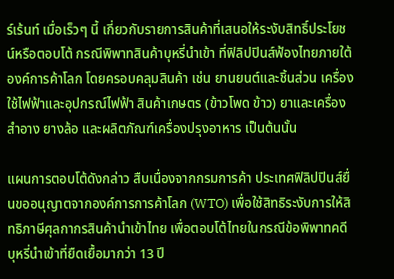ร์เร้นท์ เมื่อเร็วๆ นี้ เกี่ยวกับรายการสินค้าที่เสนอให้ระงับสิทธิ์ประโยชน์หรือตอบโต้ กรณีพิพาทสินค้าบุหรี่นำเข้า ที่ฟิลิปปินส์ฟ้องไทยภายใต้องค์การค้าโลก โดยครอบคลุมสินค้า เช่น ยานยนต์และชิ้นส่วน เครื่องใช้ไฟฟ้าและอุปกรณ์ไฟฟ้า สินค้าเกษตร (ข้าวโพด ข้าว) ยาและเครื่องสำอาง ยางล้อ และผลิตภัณฑ์เครื่องปรุงอาหาร เป็นต้นนั้น

แผนการตอบโต้ดังกล่าว สืบเนื่องจากกรมการค้า ประเทศฟิลิปปินส์ยื่นขออนุญาตจากองค์การการค้าโลก (WTO) เพื่อใช้สิทธิระงับการให้สิทธิภาษีศุลกากรสินค้านำเข้าไทย เพื่อตอบโต้ไทยในกรณีข้อพิพาทคดีบุหรี่นำเข้าที่ยืดเยื้อมากว่า 13 ปี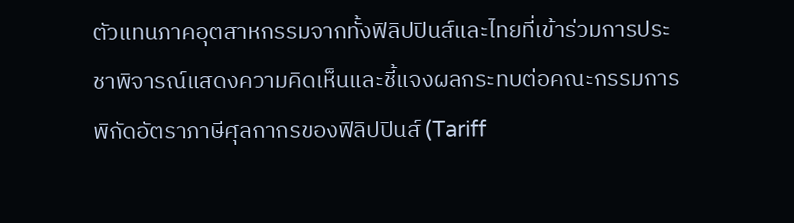ตัวแทนภาคอุตสาหกรรมจากทั้งฟิลิปปินส์และไทยที่เข้าร่วมการประชาพิจารณ์แสดงความคิดเห็นและชี้แจงผลกระทบต่อคณะกรรมการพิกัดอัตราภาษีศุลกากรของฟิลิปปินส์ (Tariff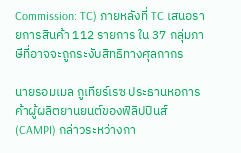Commission: TC) ภายหลังที่ TC เสนอรายการสินค้า 112 รายการ ใน 37 กลุ่มภาษีที่อาจจะถูกระงับสิทธิทางศุลกากร

นายรอมเมล กูเทียร์เรซ ประธานหอการค้าผู้ผลิตยานยนต์ของฟิลิปปินส์ (CAMPI) กล่าวระหว่างกา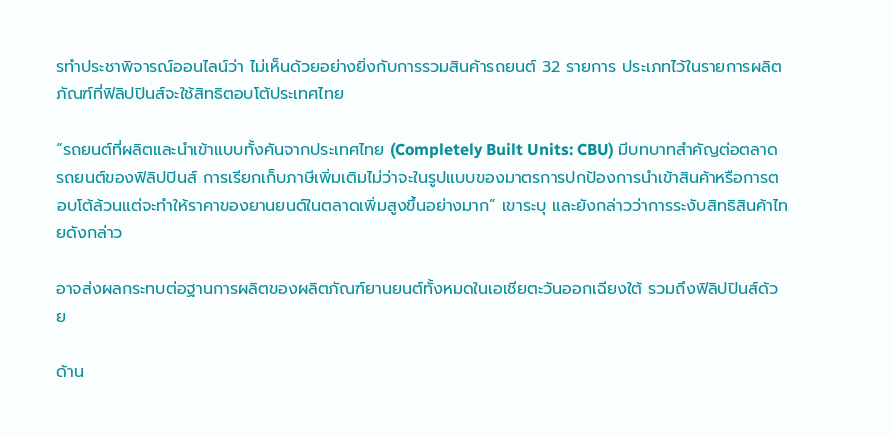รทำประชาพิจารณ์ออนไลน์ว่า ไม่เห็นด้วยอย่างยิ่งกับการรวมสินค้ารถยนต์ 32 รายการ ประเภทไว้ในรายการผลิตภัณฑ์ที่ฟิลิปปินส์จะใช้สิทธิตอบโต้ประเทศไทย

“รถยนต์ที่ผลิตและนำเข้าแบบทั้งคันจากประเทศไทย (Completely Built Units: CBU) มีบทบาทสำคัญต่อตลาดรถยนต์ของฟิลิปปินส์ การเรียกเก็บภาษีเพิ่มเติมไม่ว่าจะในรูปแบบของมาตรการปกป้องการนำเข้าสินค้าหรือการตอบโต้ล้วนแต่จะทำให้ราคาของยานยนต์ในตลาดเพิ่มสูงขึ้นอย่างมาก” เขาระบุ และยังกล่าวว่าการระงับสิทธิสินค้าไทยดังกล่าว

อาจส่งผลกระทบต่อฐานการผลิตของผลิตภัณฑ์ยานยนต์ทั้งหมดในเอเชียตะวันออกเฉียงใต้ รวมถึงฟิลิปปินส์ด้วย

ด้าน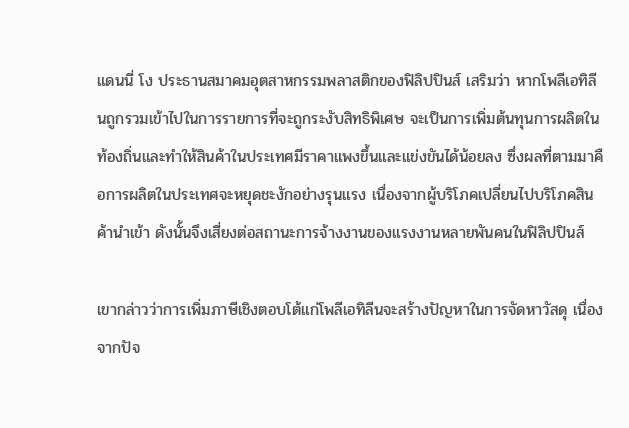แดนนี่ โง ประธานสมาคมอุตสาหกรรมพลาสติกของฟิลิปปินส์ เสริมว่า หากโพลีเอทิลีนถูกรวมเข้าไปในการรายการที่จะถูกระงับสิทธิพิเศษ จะเป็นการเพิ่มต้นทุนการผลิตในท้องถิ่นและทำให้สินค้าในประเทศมีราคาแพงขึ้นและแข่งขันได้น้อยลง ซึ่งผลที่ตามมาคือการผลิตในประเทศจะหยุดชะงักอย่างรุนแรง เนื่องจากผู้บริโภคเปลี่ยนไปบริโภคสินค้านำเข้า ดังนั้นจึงเสี่ยงต่อสถานะการจ้างงานของแรงงานหลายพันคนในฟิลิปปินส์

เขากล่าวว่าการเพิ่มภาษีเชิงตอบโต้แก่โพลีเอทิลีนจะสร้างปัญหาในการจัดหาวัสดุ เนื่องจากปัจ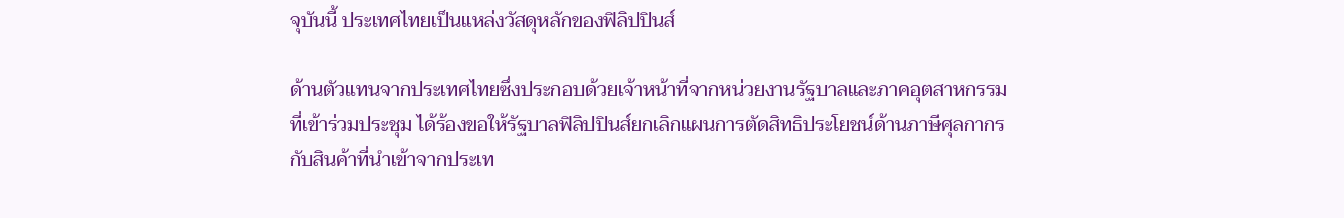จุบันนี้ ประเทศไทยเป็นแหล่งวัสดุหลักของฟิลิปปินส์

ด้านตัวแทนจากประเทศไทยซึ่งประกอบด้วยเจ้าหน้าที่จากหน่วยงานรัฐบาลและภาคอุตสาหกรรมที่เข้าร่วมประชุม ได้ร้องขอให้รัฐบาลฟิลิปปินส์ยกเลิกแผนการตัดสิทธิประโยชน์ด้านภาษีศุลกากรกับสินค้าที่นำเข้าจากประเท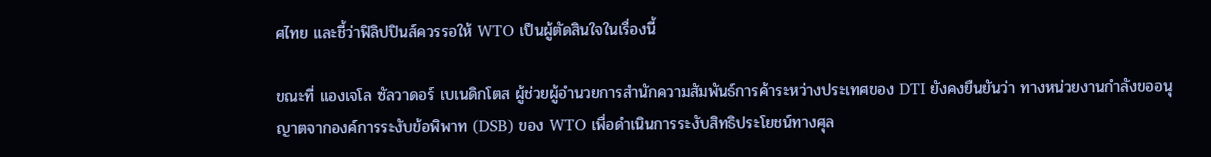ศไทย และชี้ว่าฟิลิปปินส์ควรรอให้ WTO เป็นผู้ตัดสินใจในเรื่องนี้

ขณะที่ แองเจโล ซัลวาดอร์ เบเนดิกโตส ผู้ช่วยผู้อำนวยการสำนักความสัมพันธ์การค้าระหว่างประเทศของ DTI ยังคงยืนยันว่า ทางหน่วยงานกำลังขออนุญาตจากองค์การระงับข้อพิพาท (DSB) ของ WTO เพื่อดำเนินการระงับสิทธิประโยชน์ทางศุล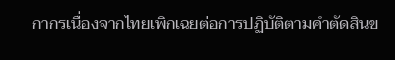กากรเนื่องจากไทยเพิกเฉยต่อการปฏิบัติตามคำตัดสินข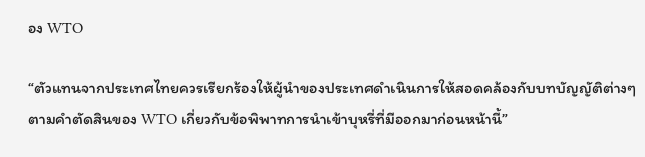อง WTO

“ตัวแทนจากประเทศไทยควรเรียกร้องให้ผู้นําของประเทศดําเนินการให้สอดคล้องกับบทบัญญัติต่างๆ ตามคำตัดสินของ WTO เกี่ยวกับข้อพิพาทการนำเข้าบุหรี่ที่มีออกมาก่อนหน้านี้”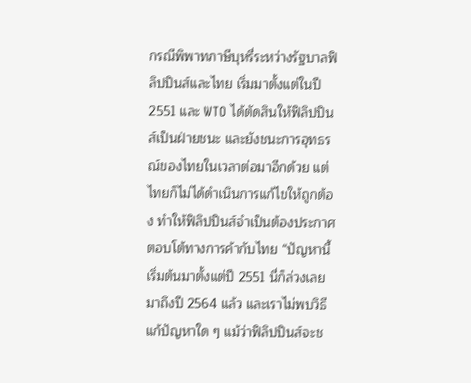กรณีพิพาทภาษีบุหรี่ระหว่างรัฐบาลฟิลิปปินส์และไทย เริ่มมาตั้งแต่ในปี 2551 และ WTO ได้ตัดสินให้ฟิลิปปินส์เป็นฝ่ายชนะ และยังชนะการอุทธรณ์ของไทยในเวลาต่อมาอีกด้วย แต่ไทยก็ไม่ได้ดำเนินการแก้ไขให้ถูกต้อง ทำให้ฟิลิปปินส์จำเป็นต้องประกาศตอบโต้ทางการค้ากับไทย “ปัญหานี้เริ่มต้นมาตั้งแต่ปี 2551 นี่ก็ล่วงเลยมาถึงปี 2564 แล้ว และเราไม่พบวิธีแก้ปัญหาใด ๆ แม้ว่าฟิลิปปินส์จะช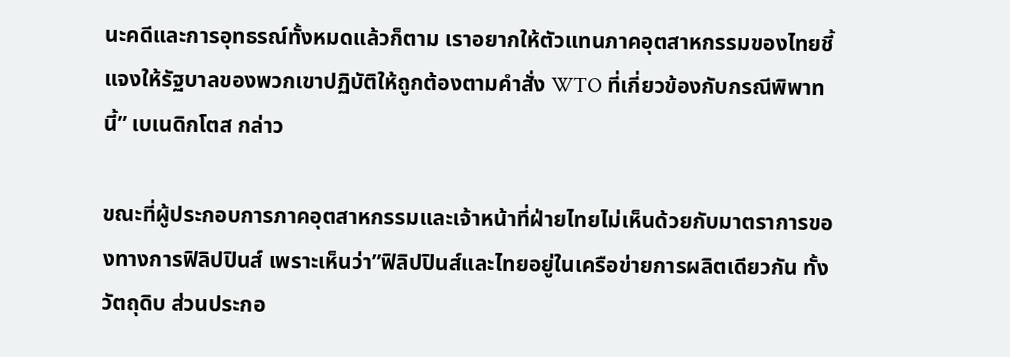นะคดีและการอุทธรณ์ทั้งหมดแล้วก็ตาม เราอยากให้ตัวแทนภาคอุตสาหกรรมของไทยชี้แจงให้รัฐบาลของพวกเขาปฏิบัติให้ถูกต้องตามคำสั่ง WTO ที่เกี่ยวข้องกับกรณีพิพาทนี้” เบเนดิกโตส กล่าว

ขณะที่ผู้ประกอบการภาคอุตสาหกรรมและเจ้าหน้าที่ฝ่ายไทยไม่เห็นด้วยกับมาตราการของทางการฟิลิปปินส์ เพราะเห็นว่า”ฟิลิปปินส์และไทยอยู่ในเครือข่ายการผลิตเดียวกัน ทั้งวัตถุดิบ ส่วนประกอ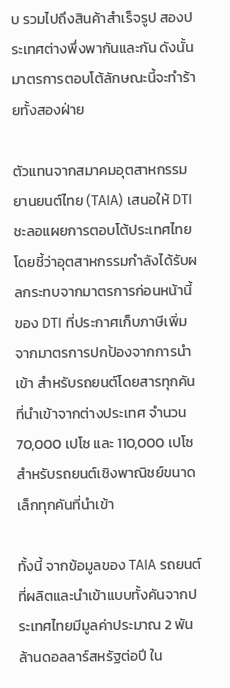บ รวมไปถึงสินค้าสำเร็จรูป สองประเทศต่างพึ่งพากันและกัน ดังนั้น มาตรการตอบโต้ลักษณะนี้จะทําร้ายทั้งสองฝ่าย

ตัวแทนจากสมาคมอุตสาหกรรมยานยนต์ไทย (TAIA) เสนอให้ DTI ชะลอแผยการตอบโต้ประเทศไทย โดยชี้ว่าอุตสาหกรรมกำลังได้รับผลกระทบจากมาตรการก่อนหน้านี้ของ DTI ที่ประกาศเก็บภาษีเพิ่มจากมาตรการปกป้องจากการนำเข้า สำหรับรถยนต์โดยสารทุกคันที่นำเข้าจากต่างประเทศ จำนวน 70,000 เปโซ และ 110,000 เปโซสำหรับรถยนต์เชิงพาณิชย์ขนาดเล็กทุกคันที่นำเข้า

ทั้งนี้ จากข้อมูลของ TAIA รถยนต์ที่ผลิตและนำเข้าแบบทั้งคันจากประเทศไทยมีมูลค่าประมาณ 2 พันล้านดอลลาร์สหรัฐต่อปี ใน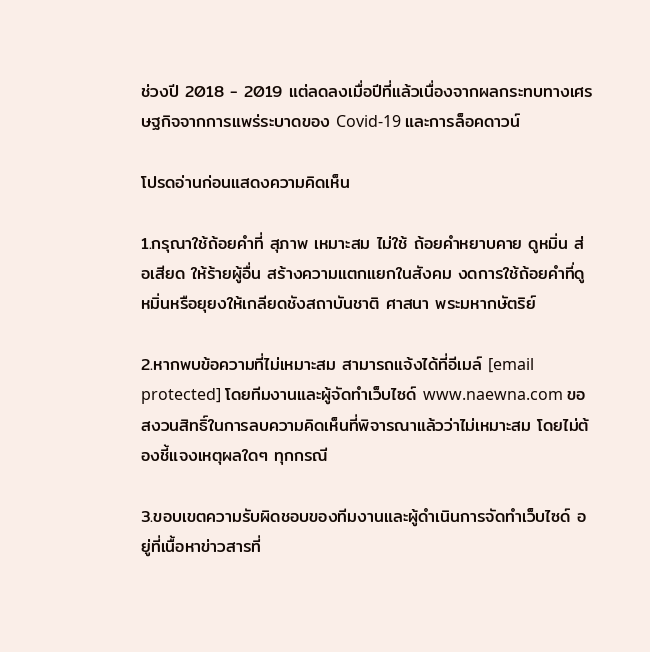ช่วงปี 2018 - 2019 แต่ลดลงเมื่อปีที่แล้วเนื่องจากผลกระทบทางเศรษฐกิจจากการแพร่ระบาดของ Covid-19 และการล็อคดาวน์

โปรดอ่านก่อนแสดงความคิดเห็น

1.กรุณาใช้ถ้อยคำที่ สุภาพ เหมาะสม ไม่ใช้ ถ้อยคำหยาบคาย ดูหมิ่น ส่อเสียด ให้ร้ายผู้อื่น สร้างความแตกแยกในสังคม งดการใช้ถ้อยคำที่ดูหมิ่นหรือยุยงให้เกลียดชังสถาบันชาติ ศาสนา พระมหากษัตริย์

2.หากพบข้อความที่ไม่เหมาะสม สามารถแจ้งได้ที่อีเมล์ [email protected] โดยทีมงานและผู้จัดทำเว็บไซด์ www.naewna.com ขอสงวนสิทธิ์ในการลบความคิดเห็นที่พิจารณาแล้วว่าไม่เหมาะสม โดยไม่ต้องชี้แจงเหตุผลใดๆ ทุกกรณี

3.ขอบเขตความรับผิดชอบของทีมงานและผู้ดำเนินการจัดทำเว็บไซด์ อยู่ที่เนื้อหาข่าวสารที่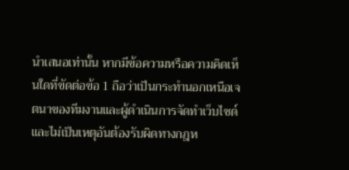นำเสนอเท่านั้น หากมีข้อความหรือความคิดเห็นใดที่ขัดต่อข้อ 1 ถือว่าเป็นกระทำนอกเหนือเจตนาของทีมงานและผู้ดำเนินการจัดทำเว็บไซด์ และไม่เป็นเหตุอันต้องรับผิดทางกฎห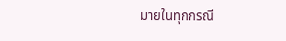มายในทุกกรณี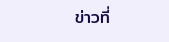ข่าวที่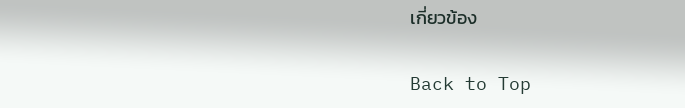เกี่ยวข้อง

Back to Top